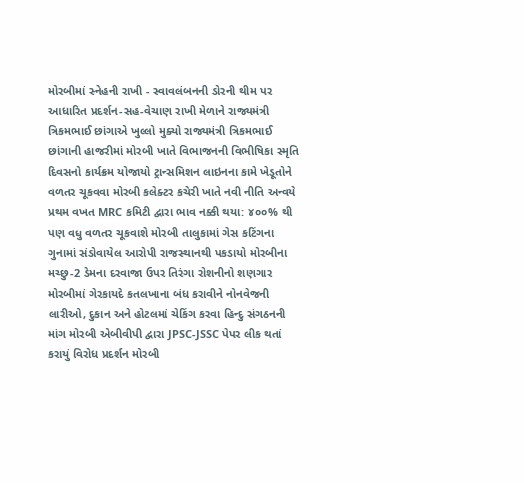મોરબીમાં સ્નેહની રાખી - સ્વાવલંબનની ડોરની થીમ પર આધારિત પ્રદર્શન-સહ-વેચાણ રાખી મેળાને રાજ્યમંત્રી ત્રિકમભાઈ છાંગાએ ખુલ્લો મુક્યો રાજ્યમંત્રી ત્રિકમભાઈ છાંગાની હાજરીમાં મોરબી ખાતે વિભાજનની વિભીષિકા સ્મૃતિ દિવસનો કાર્યક્રમ યોજાયો ટ્રાન્સમિશન લાઇનના કામે ખેડૂતોને વળતર ચૂકવવા મોરબી કલેક્ટર કચેરી ખાતે નવી નીતિ અન્વયે પ્રથમ વખત MRC કમિટી દ્વારા ભાવ નક્કી થયા: ૪૦૦% થી પણ વધુ વળતર ચૂકવાશે મોરબી તાલુકામાં ગેસ કટિંગના ગુનામાં સંડોવાયેલ આરોપી રાજસ્થાનથી પકડાયો મોરબીના મચ્છુ-2 ડેમના દરવાજા ઉપર તિરંગા રોશનીનો શણગાર મોરબીમાં ગેરકાયદે કતલખાના બંધ કરાવીને નોનવેજની લારીઓ, દુકાન અને હોટલમાં ચેકિંગ કરવા હિન્દુ સંગઠનની માંગ મોરબી એબીવીપી દ્વારા JPSC-JSSC પેપર લીક થતાં કરાયું વિરોધ પ્રદર્શન મોરબી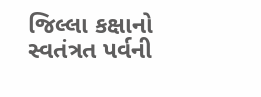જિલ્લા કક્ષાનો સ્વતંત્રત પર્વની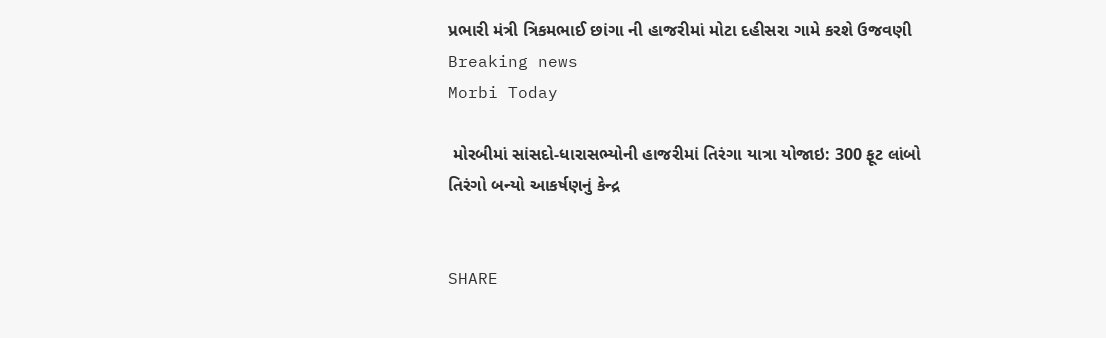પ્રભારી મંત્રી ત્રિકમભાઈ છાંગા ની હાજરીમાં મોટા દહીસરા ગામે કરશે ઉજવણી
Breaking news
Morbi Today

 મોરબીમાં સાંસદો-ધારાસભ્યોની હાજરીમાં તિરંગા યાત્રા યોજાઇ: 300 ફૂટ લાંબો તિરંગો બન્યો આકર્ષણનું કેન્દ્ર


SHARE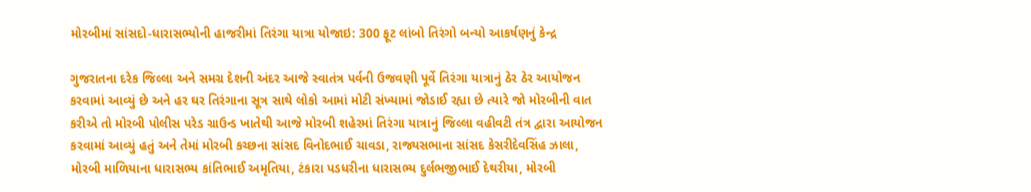મોરબીમાં સાંસદો-ધારાસભ્યોની હાજરીમાં તિરંગા યાત્રા યોજાઇ: 300 ફૂટ લાંબો તિરંગો બન્યો આકર્ષણનું કેન્દ્ર

ગુજરાતના દરેક જિલ્લા અને સમગ્ર દેશની અંદર આજે સ્વાતંત્ર પર્વની ઉજવણી પૂર્વે તિરંગા યાત્રાનું ઠેર ઠેર આયોજન કરવામાં આવ્યું છે અને હર ઘર તિરંગાના સૂત્ર સાથે લોકો આમાં મોટી સંખ્યામાં જોડાઈ રહ્યા છે ત્યારે જો મોરબીની વાત કરીએ તો મોરબી પોલીસ પરેડ ગ્રાઉન્ડ ખાતેથી આજે મોરબી શહેરમાં તિરંગા યાત્રાનું જિલ્લા વહીવટી તંત્ર દ્વારા આયોજન કરવામાં આવ્યું હતું અને તેમાં મોરબી કચ્છના સાંસદ વિનોદભાઈ ચાવડા, રાજ્યસભાના સાંસદ કેસરીદેવસિંહ ઝાલા, મોરબી માળિયાના ધારાસભ્ય કાંતિભાઈ અમૃતિયા, ટંકારા પડધરીના ધારાસભ્ય દુર્લભજીભાઈ દેથરીયા, મોરબી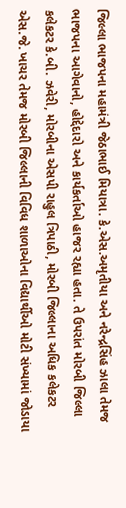જિલ્લા ભાજપના મહામંત્રી જેઠાભાઈ મિયાત્રા. કે.એસ.અમૃતીયા અને નરેન્દ્રસિંહ ઝાલા તેમજ ભાજપના આગેવાનો, હોદ્દેદારો અને કાર્યકર્તાઓ હાજર રહ્યા હતા. તે ઉપરાંત મોરબી જિલ્લા કલેકટર કે.બી. ઝવેરી, મોરબીના એસપી રાહુલ ત્રિપાઠી, મોરબી જિલ્લાના અધિક કલેકટર એસ.જે. ખાચર તેમજ મોરબી જિલ્લાની વિવિધ શાળાઓના વિદ્યાર્થીઓ મોટી સંખ્યામાં જોડાયા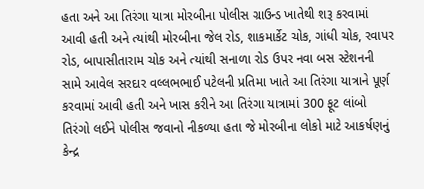હતા અને આ તિરંગા યાત્રા મોરબીના પોલીસ ગ્રાઉન્ડ ખાતેથી શરૂ કરવામાં આવી હતી અને ત્યાંથી મોરબીના જેલ રોડ, શાકમાર્કેટ ચોક, ગાંધી ચોક, રવાપર રોડ, બાપાસીતારામ ચોક અને ત્યાંથી સનાળા રોડ ઉપર નવા બસ સ્ટેશનની સામે આવેલ સરદાર વલ્લભભાઈ પટેલની પ્રતિમા ખાતે આ તિરંગા યાત્રાને પૂર્ણ કરવામાં આવી હતી અને ખાસ કરીને આ તિરંગા યાત્રામાં 300 ફૂટ લાંબો તિરંગો લઈને પોલીસ જવાનો નીકળ્યા હતા જે મોરબીના લોકો માટે આકર્ષણનું કેન્દ્ર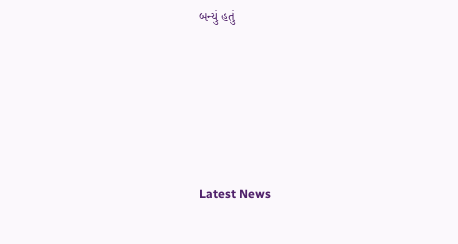બન્યું હતું






Latest News